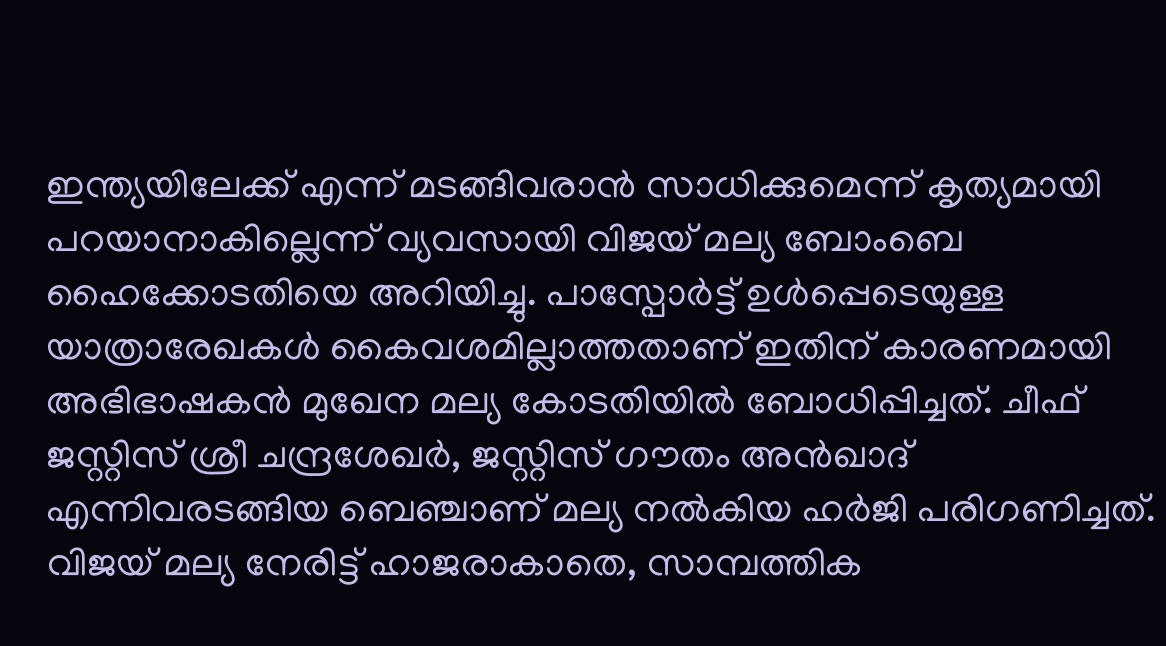ഇന്ത്യയിലേക്ക് എന്ന് മടങ്ങിവരാൻ സാധിക്കുമെന്ന് കൃത്യമായി പറയാനാകില്ലെന്ന് വ്യവസായി വിജയ് മല്യ ബോംബെ ഹൈക്കോടതിയെ അറിയിച്ചു. പാസ്പോർട്ട് ഉൾപ്പെടെയുള്ള യാത്രാരേഖകൾ കൈവശമില്ലാത്തതാണ് ഇതിന് കാരണമായി അഭിഭാഷകൻ മുഖേന മല്യ കോടതിയിൽ ബോധിപ്പിച്ചത്. ചീഫ് ജസ്റ്റിസ് ശ്രീ ചന്ദ്രശേഖർ, ജസ്റ്റിസ് ഗൗതം അൻഖാദ് എന്നിവരടങ്ങിയ ബെഞ്ചാണ് മല്യ നൽകിയ ഹർജി പരിഗണിച്ചത്.
വിജയ് മല്യ നേരിട്ട് ഹാജരാകാതെ, സാമ്പത്തിക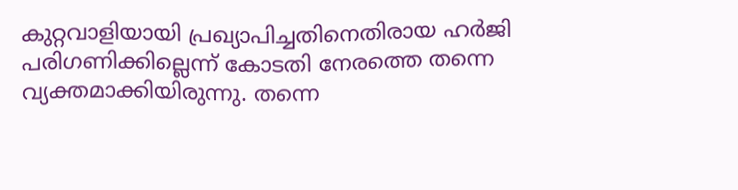കുറ്റവാളിയായി പ്രഖ്യാപിച്ചതിനെതിരായ ഹർജി പരിഗണിക്കില്ലെന്ന് കോടതി നേരത്തെ തന്നെ വ്യക്തമാക്കിയിരുന്നു. തന്നെ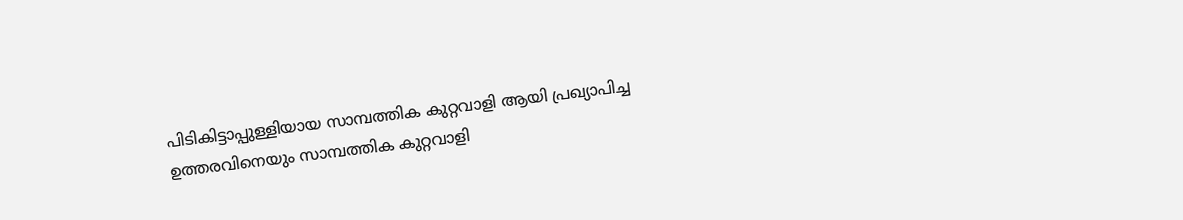പിടികിട്ടാപ്പുള്ളിയായ സാമ്പത്തിക കുറ്റവാളി ആയി പ്രഖ്യാപിച്ച ഉത്തരവിനെയും സാമ്പത്തിക കുറ്റവാളി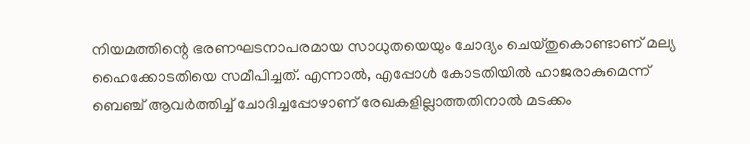നിയമത്തിന്റെ ഭരണഘടനാപരമായ സാധുതയെയും ചോദ്യം ചെയ്തുകൊണ്ടാണ് മല്യ ഹൈക്കോടതിയെ സമീപിച്ചത്. എന്നാൽ, എപ്പോൾ കോടതിയിൽ ഹാജരാകുമെന്ന് ബെഞ്ച് ആവർത്തിച്ച് ചോദിച്ചപ്പോഴാണ് രേഖകളില്ലാത്തതിനാൽ മടക്കം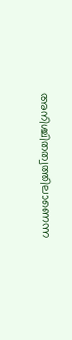അനിശ്ചിതത്വത്തിലാണെന്ന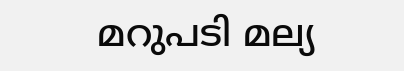മറുപടി മല്യ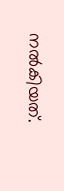നൽകിയത്.